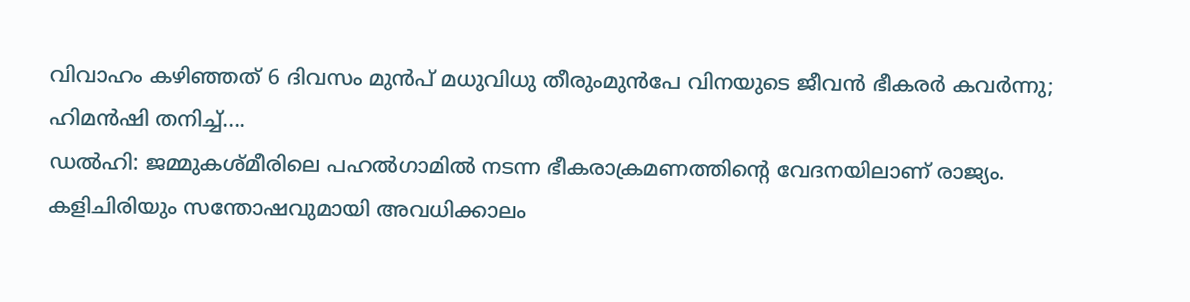വിവാഹം കഴിഞ്ഞത് 6 ദിവസം മുൻപ് മധുവിധു തീരുംമുൻപേ വിനയുടെ ജീവൻ ഭീകരർ കവർന്നു; ഹിമൻഷി തനിച്ച്....
ഡൽഹി: ജമ്മുകശ്മീരിലെ പഹൽഗാമിൽ നടന്ന ഭീകരാക്രമണത്തിന്റെ വേദനയിലാണ് രാജ്യം. കളിചിരിയും സന്തോഷവുമായി അവധിക്കാലം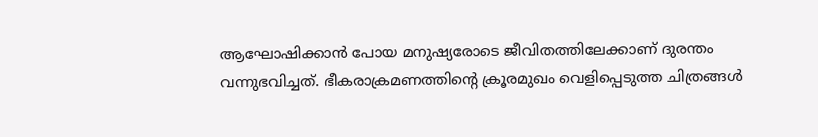ആഘോഷിക്കാൻ പോയ മനുഷ്യരോടെ ജീവിതത്തിലേക്കാണ് ദുരന്തം വന്നുഭവിച്ചത്. ഭീകരാക്രമണത്തിന്റെ ക്രൂരമുഖം വെളിപ്പെടുത്ത ചിത്രങ്ങൾ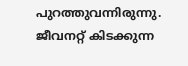പുറത്തുവന്നിരുന്നു. ജീവനറ്റ് കിടക്കുന്ന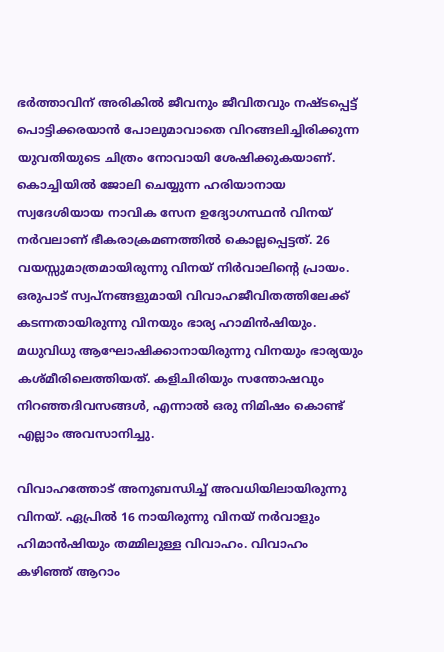ഭർത്താവിന് അരികിൽ ജീവനും ജീവിതവും നഷ്ടപ്പെട്ട് പൊട്ടിക്കരയാൻ പോലുമാവാതെ വിറങ്ങലിച്ചിരിക്കുന്ന യുവതിയുടെ ചിത്രം നോവായി ശേഷിക്കുകയാണ്. കൊച്ചിയിൽ ജോലി ചെയ്യുന്ന ഹരിയാനായ സ്വദേശിയായ നാവിക സേന ഉദ്യോഗസ്ഥൻ വിനയ് നർവലാണ് ഭീകരാക്രമണത്തിൽ കൊല്ലപ്പെട്ടത്. 26 വയസ്സുമാത്രമായിരുന്നു വിനയ് നിർവാലിന്റെ പ്രായം.
ഒരുപാട് സ്വപ്നങ്ങളുമായി വിവാഹജീവിതത്തിലേക്ക് കടന്നതായിരുന്നു വിനയും ഭാര്യ ഹാമിൻഷിയും. മധുവിധു ആഘോഷിക്കാനായിരുന്നു വിനയും ഭാര്യയും കശ്മീരിലെത്തിയത്. കളിചിരിയും സന്തോഷവും നിറഞ്ഞദിവസങ്ങൾ, എന്നാൽ ഒരു നിമിഷം കൊണ്ട് എല്ലാം അവസാനിച്ചു.

വിവാഹത്തോട് അനുബന്ധിച്ച് അവധിയിലായിരുന്നു വിനയ്. ഏപ്രിൽ 16 നായിരുന്നു വിനയ് നർവാളും ഹിമാൻഷിയും തമ്മിലുള്ള വിവാഹം. വിവാഹം കഴിഞ്ഞ് ആറാം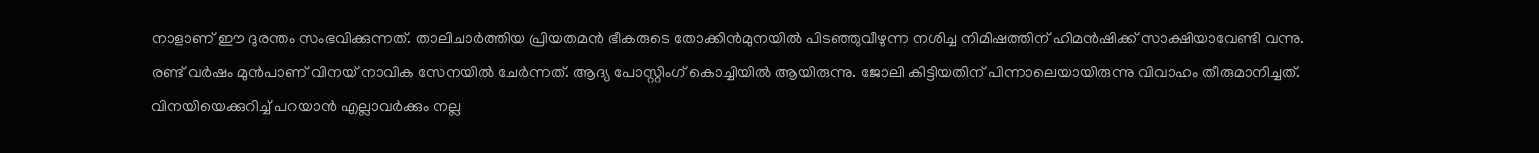നാളാണ് ഈ ദുരന്തം സംഭവിക്കുന്നത്. താലിചാർത്തിയ പ്രിയതമൻ ഭീകരുടെ തോക്കിൻമുനയിൽ പിടഞ്ഞുവീഴുന്ന നശിച്ച നിമിഷത്തിന് ഹിമൻഷിക്ക് സാക്ഷിയാവേണ്ടി വന്നു.
രണ്ട് വർഷം മുൻപാണ് വിനയ് നാവിക സേനയിൽ ചേർന്നത്. ആദ്യ പോസ്റ്റിംഗ് കൊച്ചിയിൽ ആയിരുന്നു. ജോലി കിട്ടിയതിന് പിന്നാലെയായിരുന്നു വിവാഹം തീരുമാനിച്ചത്. വിനയിയെക്കുറിച്ച് പറയാൻ എല്ലാവർക്കും നല്ല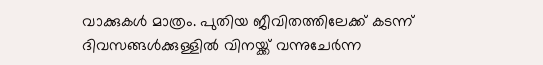വാക്കുകൾ മാത്രം. പുതിയ ജീവിതത്തിലേക്ക് കടന്ന് ദിവസങ്ങൾക്കുള്ളിൽ വിനയ്ക്ക് വന്നുചേർന്ന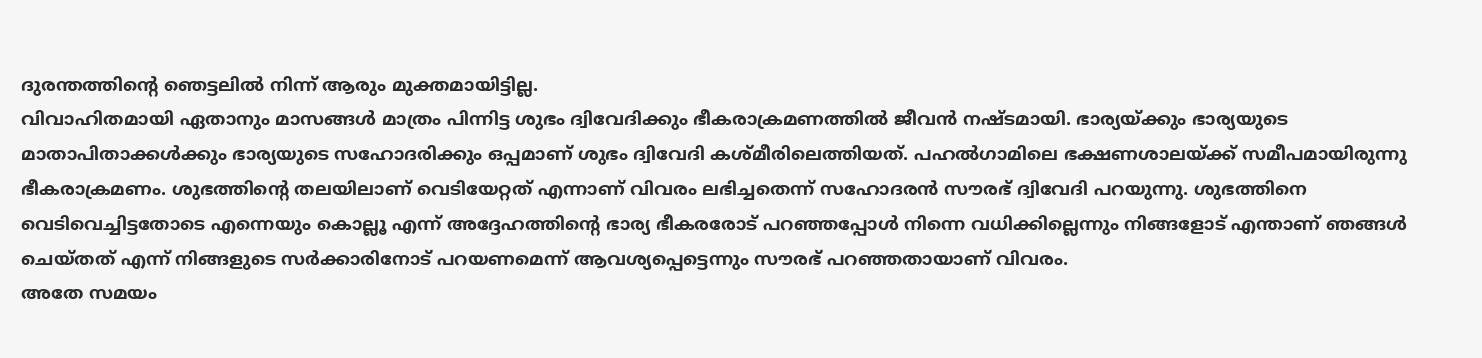ദുരന്തത്തിന്റെ ഞെട്ടലിൽ നിന്ന് ആരും മുക്തമായിട്ടില്ല.
വിവാഹിതമായി ഏതാനും മാസങ്ങൾ മാത്രം പിന്നിട്ട ശുഭം ദ്വിവേദിക്കും ഭീകരാക്രമണത്തിൽ ജീവൻ നഷ്ടമായി. ഭാര്യയ്ക്കും ഭാര്യയുടെ മാതാപിതാക്കൾക്കും ഭാര്യയുടെ സഹോദരിക്കും ഒപ്പമാണ് ശുഭം ദ്വിവേദി കശ്മീരിലെത്തിയത്. പഹൽഗാമിലെ ഭക്ഷണശാലയ്ക്ക് സമീപമായിരുന്നു ഭീകരാക്രമണം. ശുഭത്തിന്റെ തലയിലാണ് വെടിയേറ്റത് എന്നാണ് വിവരം ലഭിച്ചതെന്ന് സഹോദരൻ സൗരഭ് ദ്വിവേദി പറയുന്നു. ശുഭത്തിനെ വെടിവെച്ചിട്ടതോടെ എന്നെയും കൊല്ലൂ എന്ന് അദ്ദേഹത്തിന്റെ ഭാര്യ ഭീകരരോട് പറഞ്ഞപ്പോൾ നിന്നെ വധിക്കില്ലെന്നും നിങ്ങളോട് എന്താണ് ഞങ്ങൾ ചെയ്തത് എന്ന് നിങ്ങളുടെ സർക്കാരിനോട് പറയണമെന്ന് ആവശ്യപ്പെട്ടെന്നും സൗരഭ് പറഞ്ഞതായാണ് വിവരം.
അതേ സമയം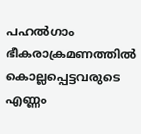പഹൽഗാം ഭീകരാക്രമണത്തിൽ കൊല്ലപ്പെട്ടവരുടെ എണ്ണം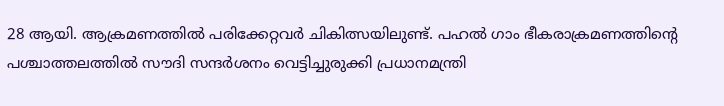28 ആയി. ആക്രമണത്തിൽ പരിക്കേറ്റവർ ചികിത്സയിലുണ്ട്. പഹൽ ഗാം ഭീകരാക്രമണത്തിന്റെ പശ്ചാത്തലത്തിൽ സൗദി സന്ദർശനം വെട്ടിച്ചുരുക്കി പ്രധാനമന്ത്രി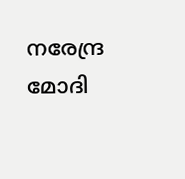നരേന്ദ്ര മോദി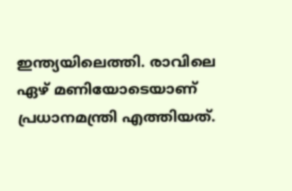ഇന്ത്യയിലെത്തി. രാവിലെ ഏഴ് മണിയോടെയാണ് പ്രധാനമന്ത്രി എത്തിയത്.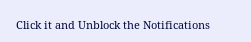Click it and Unblock the Notifications